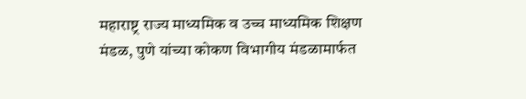महाराष्ट्र राज्य माध्यमिक व उच्च माध्यमिक शिक्षण मंडळ, पुणे यांच्या कोकण विभागीय मंडळामार्फत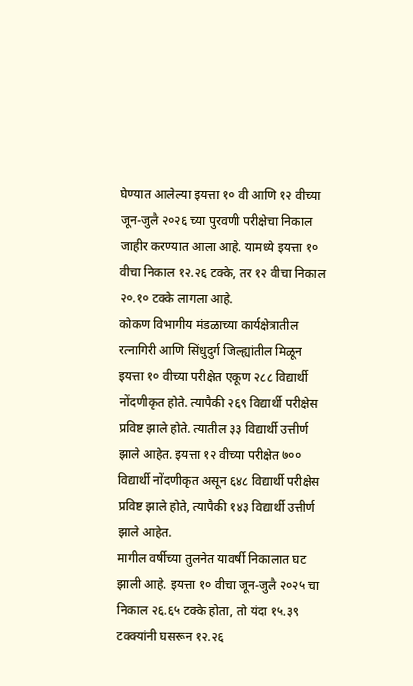घेण्यात आलेल्या इयत्ता १० वी आणि १२ वीच्या जून-जुलै २०२६ च्या पुरवणी परीक्षेचा निकाल जाहीर करण्यात आला आहे. यामध्ये इयत्ता १० वीचा निकाल १२.२६ टक्के, तर १२ वीचा निकाल २०.१० टक्के लागला आहे.
कोकण विभागीय मंडळाच्या कार्यक्षेत्रातील रत्नागिरी आणि सिंधुदुर्ग जिल्ह्यांतील मिळून इयत्ता १० वीच्या परीक्षेत एकूण २८८ विद्यार्थी नोंदणीकृत होते. त्यापैकी २६९ विद्यार्थी परीक्षेस प्रविष्ट झाले होते. त्यातील ३३ विद्यार्थी उत्तीर्ण झाले आहेत. इयत्ता १२ वीच्या परीक्षेत ७०० विद्यार्थी नोंदणीकृत असून ६४८ विद्यार्थी परीक्षेस प्रविष्ट झाले होते, त्यापैकी १४३ विद्यार्थी उत्तीर्ण झाले आहेत.
मागील वर्षीच्या तुलनेत यावर्षी निकालात घट झाली आहे. इयत्ता १० वीचा जून-जुलै २०२५ चा निकाल २६.६५ टक्के होता, तो यंदा १५.३९ टक्क्यांनी घसरून १२.२६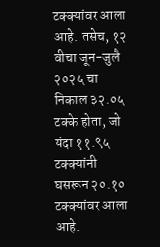टक्क्यांवर आला आहे. तसेच, १२ वीचा जून-जुलै २०२५ चा निकाल ३२.०५ टक्के होता, जो यंदा ११.९५ टक्क्यांनी घसरून २०.१० टक्क्यांवर आला आहे.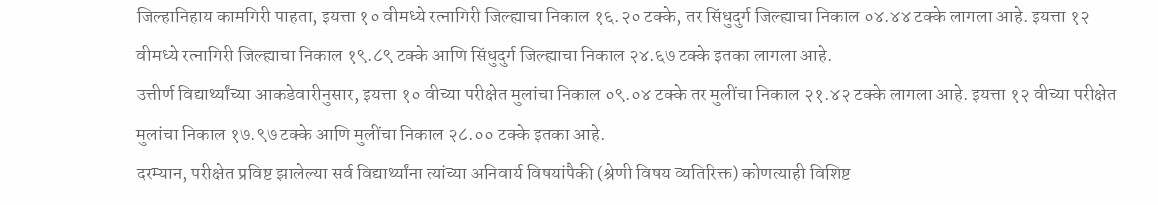जिल्हानिहाय कामगिरी पाहता, इयत्ता १० वीमध्ये रत्नागिरी जिल्ह्याचा निकाल १६.२० टक्के, तर सिंधुदुर्ग जिल्ह्याचा निकाल ०४.४४ टक्के लागला आहे. इयत्ता १२ वीमध्ये रत्नागिरी जिल्ह्याचा निकाल १९.८९ टक्के आणि सिंधुदुर्ग जिल्ह्याचा निकाल २४.६७ टक्के इतका लागला आहे.
उत्तीर्ण विद्यार्थ्यांच्या आकडेवारीनुसार, इयत्ता १० वीच्या परीक्षेत मुलांचा निकाल ०९.०४ टक्के तर मुलींचा निकाल २१.४२ टक्के लागला आहे. इयत्ता १२ वीच्या परीक्षेत मुलांचा निकाल १७.९७ टक्के आणि मुलींचा निकाल २८.०० टक्के इतका आहे.
दरम्यान, परीक्षेत प्रविष्ट झालेल्या सर्व विद्यार्थ्यांना त्यांच्या अनिवार्य विषयांपैकी (श्रेणी विषय व्यतिरिक्त) कोणत्याही विशिष्ट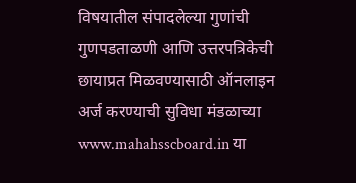विषयातील संपादलेल्या गुणांची गुणपडताळणी आणि उत्तरपत्रिकेची छायाप्रत मिळवण्यासाठी ऑनलाइन अर्ज करण्याची सुविधा मंडळाच्या www.mahahsscboard.in या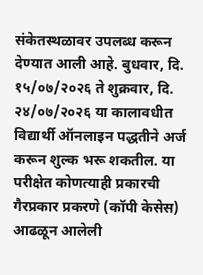संकेतस्थळावर उपलब्ध करून देण्यात आली आहे. बुधवार, दि. १५/०७/२०२६ ते शुक्रवार, दि. २४/०७/२०२६ या कालावधीत विद्यार्थी ऑनलाइन पद्धतीने अर्ज करून शुल्क भरू शकतील. या परीक्षेत कोणत्याही प्रकारची गैरप्रकार प्रकरणे (कॉपी केसेस) आढळून आलेली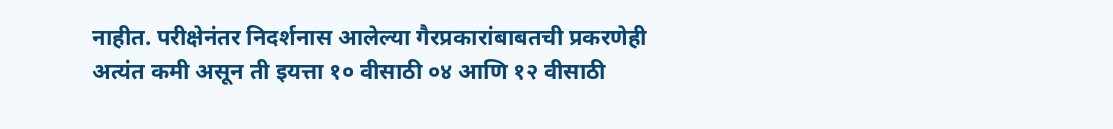नाहीत. परीक्षेनंतर निदर्शनास आलेल्या गैरप्रकारांबाबतची प्रकरणेही अत्यंत कमी असून ती इयत्ता १० वीसाठी ०४ आणि १२ वीसाठी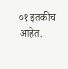०१ इतकीच आहेत.